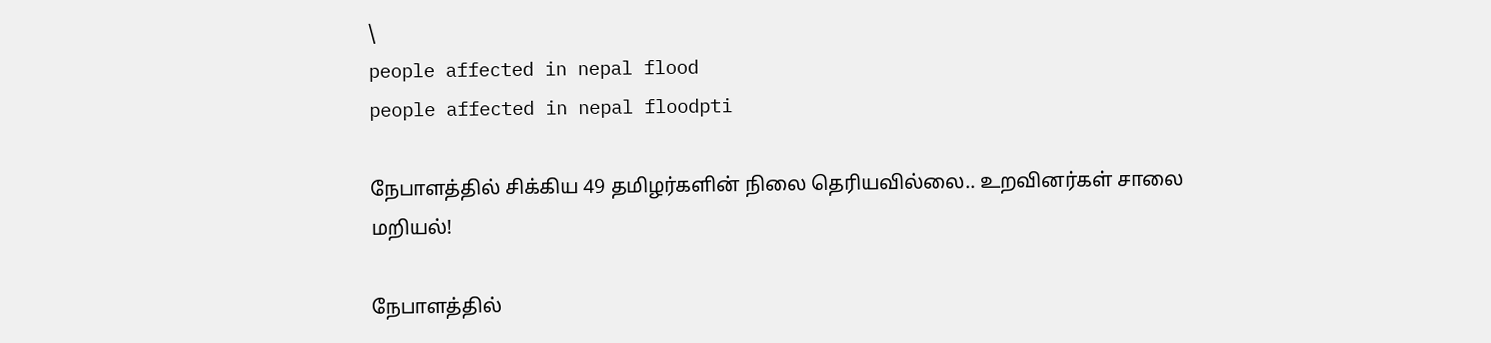\
people affected in nepal flood
people affected in nepal floodpti

நேபாளத்தில் சிக்கிய 49 தமிழர்களின் நிலை தெரியவில்லை.. உறவினர்கள் சாலை மறியல்!

நேபாளத்தில்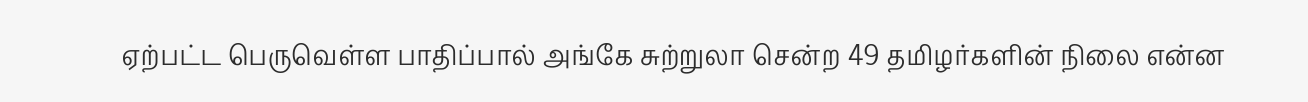ஏற்பட்ட பெருவெள்ள பாதிப்பால் அங்கே சுற்றுலா சென்ற 49 தமிழர்களின் நிலை என்ன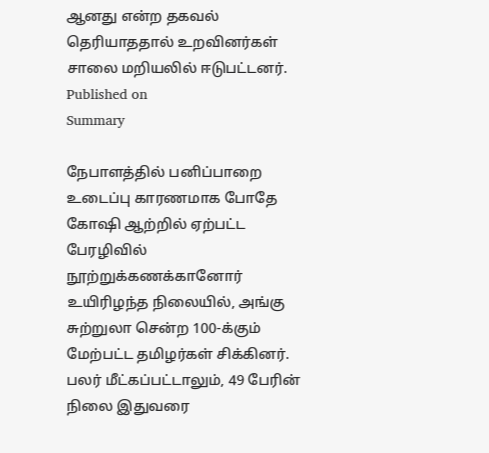ஆனது என்ற தகவல் தெரியாததால் உறவினர்கள் சாலை மறியலில் ஈடுபட்டனர்.
Published on
Summary

நேபாளத்தில் பனிப்பாறை உடைப்பு காரணமாக போதே கோஷி ஆற்றில் ஏற்பட்ட பேரழிவில் நூற்றுக்கணக்கானோர் உயிரிழந்த நிலையில், அங்கு சுற்றுலா சென்ற 100-க்கும் மேற்பட்ட தமிழர்கள் சிக்கினர். பலர் மீட்கப்பட்டாலும், 49 பேரின் நிலை இதுவரை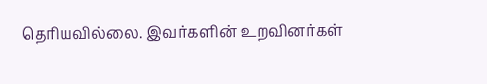தெரியவில்லை. இவர்களின் உறவினர்கள்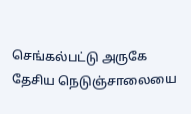செங்கல்பட்டு அருகே தேசிய நெடுஞ்சாலையை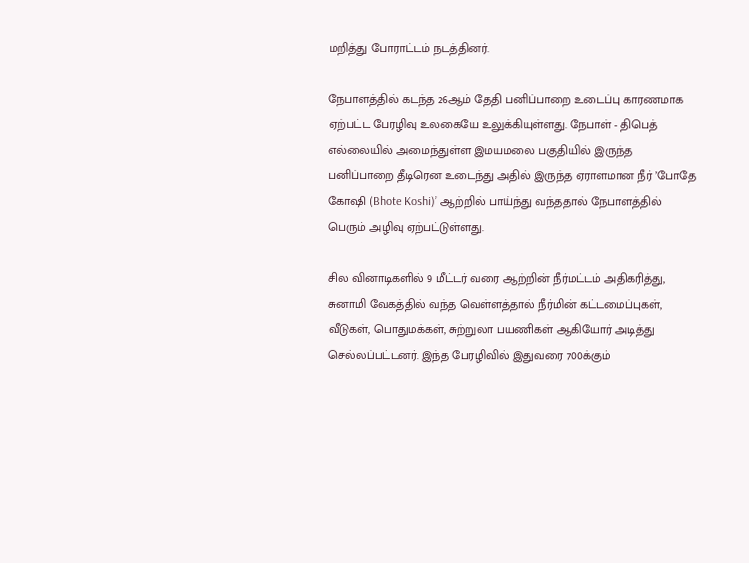மறித்து போராட்டம் நடத்தினர்.

நேபாளத்தில் கடந்த 26ஆம் தேதி பனிப்பாறை உடைப்பு காரணமாக ஏற்பட்ட பேரழிவு உலகையே உலுக்கியுள்ளது. நேபாள் - திபெத் எல்லையில் அமைந்துள்ள இமயமலை பகுதியில் இருந்த பனிப்பாறை தீடிரென உடைந்து அதில் இருந்த ஏராளமான நீர் ’போதே கோஷி (Bhote Koshi)’ ஆற்றில் பாய்ந்து வந்ததால் நேபாளத்தில் பெரும் அழிவு ஏற்பட்டுள்ளது.

சில வினாடிகளில் 9 மீட்டர் வரை ஆற்றின் நீர்மட்டம் அதிகரித்து, சுனாமி வேகத்தில் வந்த வெள்ளத்தால் நீர்மின் கட்டமைப்புகள், வீடுகள், பொதுமக்கள், சுற்றுலா பயணிகள் ஆகியோர் அடித்து செல்லப்பட்டனர். இந்த பேரழிவில் இதுவரை 700க்கும்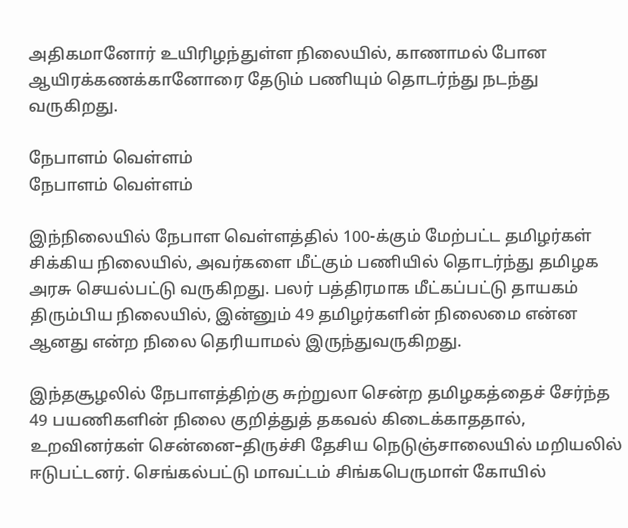அதிகமானோர் உயிரிழந்துள்ள நிலையில், காணாமல் போன ஆயிரக்கணக்கானோரை தேடும் பணியும் தொடர்ந்து நடந்து வருகிறது.

நேபாளம் வெள்ளம்
நேபாளம் வெள்ளம்

இந்நிலையில் நேபாள வெள்ளத்தில் 100-க்கும் மேற்பட்ட தமிழர்கள் சிக்கிய நிலையில், அவர்களை மீட்கும் பணியில் தொடர்ந்து தமிழக அரசு செயல்பட்டு வருகிறது. பலர் பத்திரமாக மீட்கப்பட்டு தாயகம் திரும்பிய நிலையில், இன்னும் 49 தமிழர்களின் நிலைமை என்ன ஆனது என்ற நிலை தெரியாமல் இருந்துவருகிறது.

இந்தசூழலில் நேபாளத்திற்கு சுற்றுலா சென்ற தமிழகத்தைச் சேர்ந்த 49 பயணிகளின் நிலை குறித்துத் தகவல் கிடைக்காததால், உறவினர்கள் சென்னை–திருச்சி தேசிய நெடுஞ்சாலையில் மறியலில் ஈடுபட்டனர். செங்கல்பட்டு மாவட்டம் சிங்கபெருமாள் கோயில்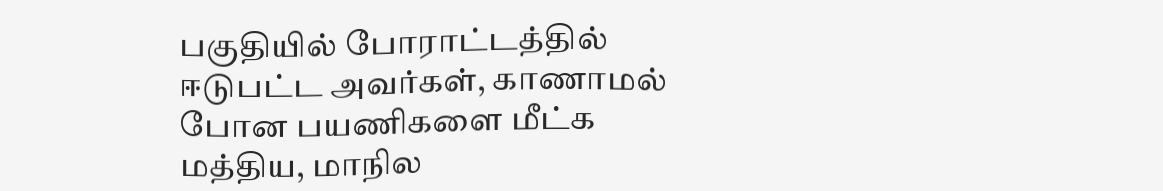பகுதியில் போராட்டத்தில் ஈடுபட்ட அவர்கள், காணாமல் போன பயணிகளை மீட்க மத்திய, மாநில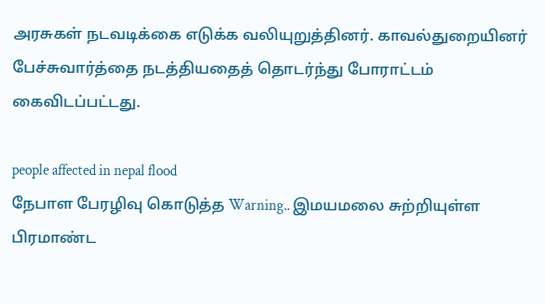அரசுகள் நடவடிக்கை எடுக்க வலியுறுத்தினர். காவல்துறையினர் பேச்சுவார்த்தை நடத்தியதைத் தொடர்ந்து போராட்டம் கைவிடப்பட்டது.

people affected in nepal flood
நேபாள பேரழிவு கொடுத்த Warning.. இமயமலை சுற்றியுள்ள பிரமாண்ட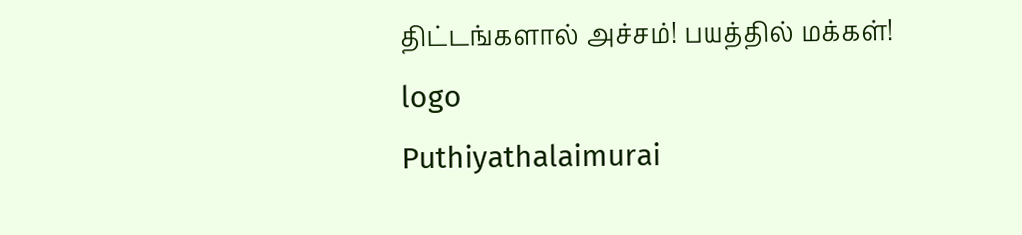திட்டங்களால் அச்சம்! பயத்தில் மக்கள்!
logo
Puthiyathalaimurai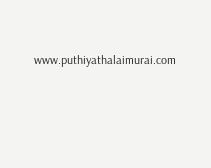www.puthiyathalaimurai.com